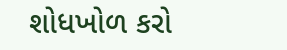શોધખોળ કરો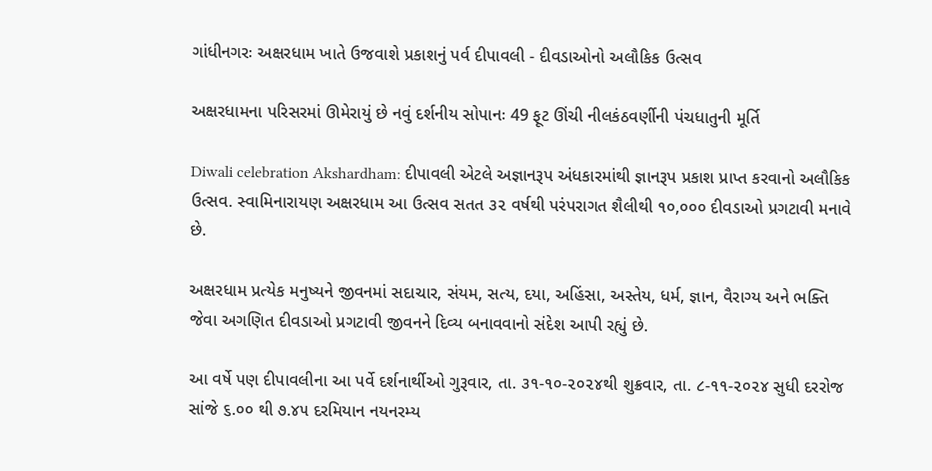ગાંધીનગરઃ અક્ષરધામ ખાતે ઉજવાશે પ્રકાશનું પર્વ દીપાવલી - દીવડાઓનો અલૌકિક ઉત્સવ

અક્ષરધામના પરિસરમાં ઊમેરાયું છે નવું દર્શનીય સોપાનઃ 49 ફૂટ ઊંચી નીલકંઠવર્ણીની પંચધાતુની મૂર્તિ

Diwali celebration Akshardham: દીપાવલી એટલે અજ્ઞાનરૂપ અંધકારમાંથી જ્ઞાનરૂપ પ્રકાશ પ્રાપ્ત કરવાનો અલૌકિક ઉત્સવ. સ્વામિનારાયણ અક્ષરધામ આ ઉત્સવ સતત ૩૨ વર્ષથી પરંપરાગત શૈલીથી ૧૦,૦૦૦ દીવડાઓ પ્રગટાવી મનાવે છે.

અક્ષરધામ પ્રત્યેક મનુષ્યને જીવનમાં સદાચાર, સંયમ, સત્ય, દયા, અહિંસા, અસ્તેય, ધર્મ, જ્ઞાન, વૈરાગ્ય અને ભક્તિ જેવા અગણિત દીવડાઓ પ્રગટાવી જીવનને દિવ્ય બનાવવાનો સંદેશ આપી રહ્યું છે.

આ વર્ષે પણ દીપાવલીના આ પર્વે દર્શનાર્થીઓ ગુરૂવાર, તા. ૩૧-૧૦-૨૦૨૪થી શુક્રવાર, તા. ૮-૧૧-૨૦૨૪ સુધી દરરોજ સાંજે ૬.૦૦ થી ૭.૪૫ દરમિયાન નયનરમ્ય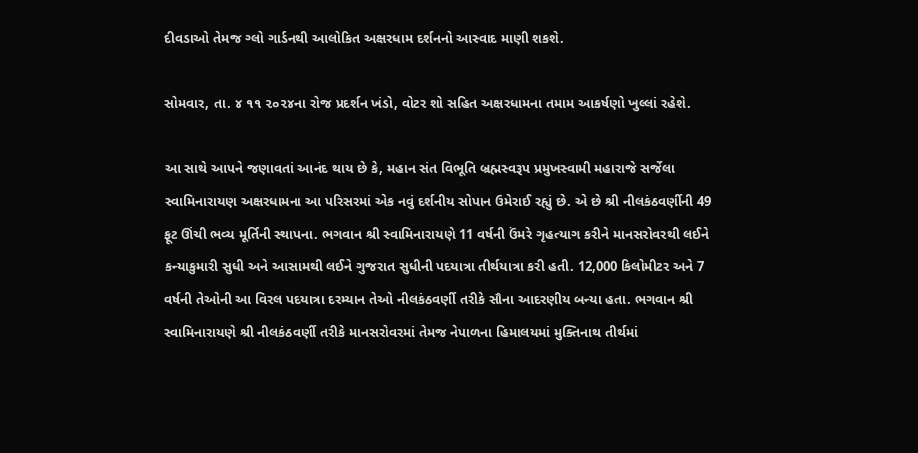દીવડાઓ તેમજ ગ્લો ગાર્ડનથી આલોકિત અક્ષરધામ દર્શનનો આસ્વાદ માણી શકશે.

સોમવાર, તા. ૪ ૧૧ ૨૦૨૪ના રોજ પ્રદર્શન ખંડો, વોટર શો સહિત અક્ષરધામના તમામ આકર્ષણો ખુલ્લાં રહેશે.

આ સાથે આપને જણાવતાં આનંદ થાય છે કે, મહાન સંત વિભૂતિ બ્રહ્મસ્વરૂપ પ્રમુખસ્વામી મહારાજે સર્જેલા સ્વામિનારાયણ અક્ષરધામના આ પરિસરમાં એક નવું દર્શનીય સોપાન ઉમેરાઈ રહ્યું છે. એ છે શ્રી નીલકંઠવર્ણીની 49 ફૂટ ઊંચી ભવ્ય મૂર્તિની સ્થાપના. ભગવાન શ્રી સ્વામિનારાયણે 11 વર્ષની ઉંમરે ગૃહત્યાગ કરીને માનસરોવરથી લઈને કન્યાકુમારી સુધી અને આસામથી લઈને ગુજરાત સુધીની પદયાત્રા તીર્થયાત્રા કરી હતી. 12,000 કિલોમીટર અને 7 વર્ષની તેઓની આ વિરલ પદયાત્રા દરમ્યાન તેઓ નીલકંઠવર્ણી તરીકે સૌના આદરણીય બન્યા હતા. ભગવાન શ્રી સ્વામિનારાયણે શ્રી નીલકંઠવર્ણી તરીકે માનસરોવરમાં તેમજ નેપાળના હિમાલયમાં મુક્તિનાથ તીર્થમાં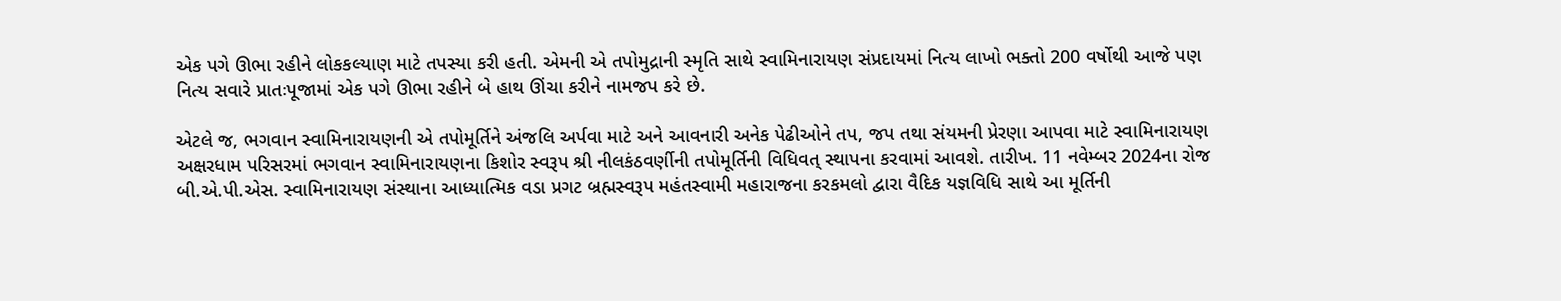એક પગે ઊભા રહીને લોકકલ્યાણ માટે તપસ્યા કરી હતી. એમની એ તપોમુદ્રાની સ્મૃતિ સાથે સ્વામિનારાયણ સંપ્રદાયમાં નિત્ય લાખો ભક્તો 200 વર્ષોથી આજે પણ નિત્ય સવારે પ્રાતઃપૂજામાં એક પગે ઊભા રહીને બે હાથ ઊંચા કરીને નામજપ કરે છે.

એટલે જ, ભગવાન સ્વામિનારાયણની એ તપોમૂર્તિને અંજલિ અર્પવા માટે અને આવનારી અનેક પેઢીઓને તપ, જપ તથા સંયમની પ્રેરણા આપવા માટે સ્વામિનારાયણ અક્ષરધામ પરિસરમાં ભગવાન સ્વામિનારાયણના કિશોર સ્વરૂપ શ્રી નીલકંઠવર્ણીની તપોમૂર્તિની વિધિવત્ સ્થાપના કરવામાં આવશે. તારીખ. 11 નવેમ્બર 2024ના રોજ બી.એ.પી.એસ. સ્વામિનારાયણ સંસ્થાના આધ્યાત્મિક વડા પ્રગટ બ્રહ્મસ્વરૂપ મહંતસ્વામી મહારાજના કરકમલો દ્વારા વૈદિક યજ્ઞવિધિ સાથે આ મૂર્તિની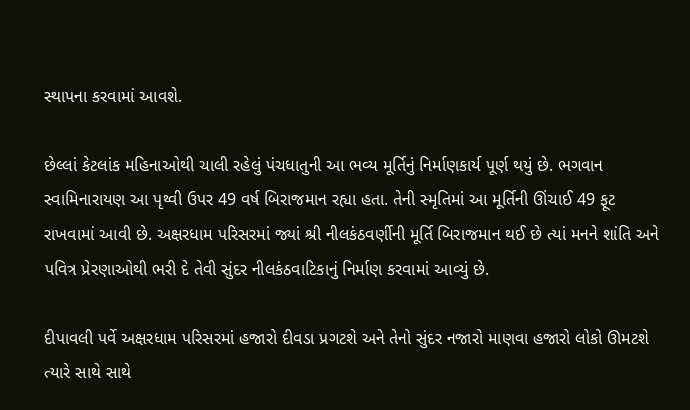સ્થાપના કરવામાં આવશે.

છેલ્લાં કેટલાંક મહિનાઓથી ચાલી રહેલું પંચધાતુની આ ભવ્ય મૂર્તિનું નિર્માણકાર્ય પૂર્ણ થયું છે. ભગવાન સ્વામિનારાયણ આ પૃથ્વી ઉપર 49 વર્ષ બિરાજમાન રહ્યા હતા. તેની સ્મૃતિમાં આ મૂર્તિની ઊંચાઈ 49 ફૂટ રાખવામાં આવી છે. અક્ષરધામ પરિસરમાં જ્યાં શ્રી નીલકંઠવર્ણીની મૂર્તિ બિરાજમાન થઈ છે ત્યાં મનને શાંતિ અને પવિત્ર પ્રેરણાઓથી ભરી દે તેવી સુંદર નીલકંઠવાટિકાનું નિર્માણ કરવામાં આવ્યું છે.

દીપાવલી પર્વે અક્ષરધામ પરિસરમાં હજારો દીવડા પ્રગટશે અને તેનો સુંદર નજારો માણવા હજારો લોકો ઊમટશે ત્યારે સાથે સાથે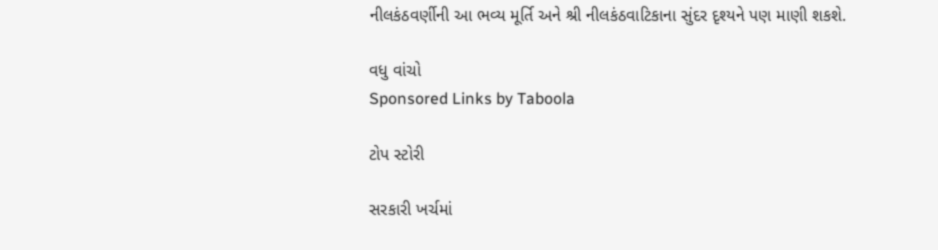નીલકંઠવર્ણીની આ ભવ્ય મૂર્તિ અને શ્રી નીલકંઠવાટિકાના સુંદર દૃશ્યને પણ માણી શકશે.

વધુ વાંચો
Sponsored Links by Taboola

ટોપ સ્ટોરી

સરકારી ખર્ચમાં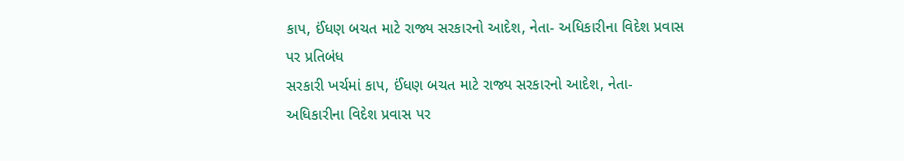કાપ, ઈંધણ બચત માટે રાજ્ય સરકારનો આદેશ, નેતા- અધિકારીના વિદેશ પ્રવાસ પર પ્રતિબંધ
સરકારી ખર્ચમાં કાપ, ઈંધણ બચત માટે રાજ્ય સરકારનો આદેશ, નેતા- અધિકારીના વિદેશ પ્રવાસ પર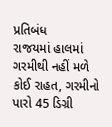પ્રતિબંધ
રાજયમાં હાલમાં ગરમીથી નહીં મળે કોઈ રાહત, ગરમીનો પારો 45 ડિગ્રી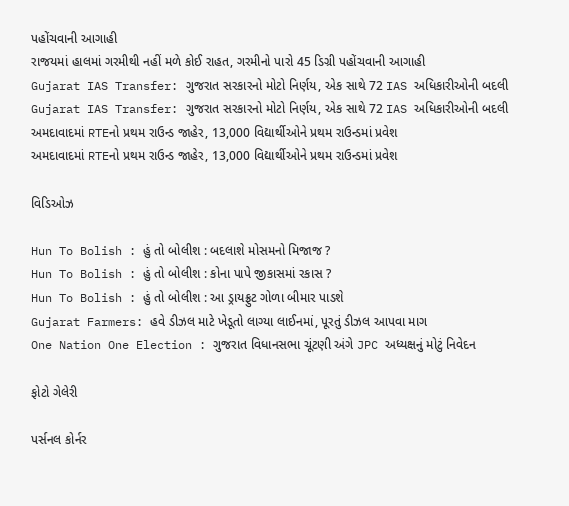પહોંચવાની આગાહી
રાજયમાં હાલમાં ગરમીથી નહીં મળે કોઈ રાહત, ગરમીનો પારો 45 ડિગ્રી પહોંચવાની આગાહી
Gujarat IAS Transfer: ગુજરાત સરકારનો મોટો નિર્ણય, એક સાથે 72 IAS અધિકારીઓની બદલી
Gujarat IAS Transfer: ગુજરાત સરકારનો મોટો નિર્ણય, એક સાથે 72 IAS અધિકારીઓની બદલી
અમદાવાદમાં RTEનો પ્રથમ રાઉન્ડ જાહેર, 13,000 વિદ્યાર્થીઓને પ્રથમ રાઉન્ડમાં પ્રવેશ
અમદાવાદમાં RTEનો પ્રથમ રાઉન્ડ જાહેર, 13,000 વિદ્યાર્થીઓને પ્રથમ રાઉન્ડમાં પ્રવેશ

વિડિઓઝ

Hun To Bolish : હું તો બોલીશ : બદલાશે મોસમનો મિજાજ ?
Hun To Bolish : હું તો બોલીશ : કોના પાપે જીકાસમાં રકાસ ?
Hun To Bolish : હું તો બોલીશ : આ ડ્રાયફ્રુટ ગોળા બીમાર પાડશે
Gujarat Farmers: હવે ડીઝલ માટે ખેડૂતો લાગ્યા લાઈનમાં, પૂરતું ડીઝલ આપવા માગ
One Nation One Election : ગુજરાત વિધાનસભા ચૂંટણી અંગે JPC અધ્યક્ષનું મોટું નિવેદન

ફોટો ગેલેરી

પર્સનલ કોર્નર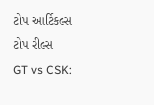ટોપ આર્ટિકલ્સ
ટોપ રીલ્સ
GT vs CSK: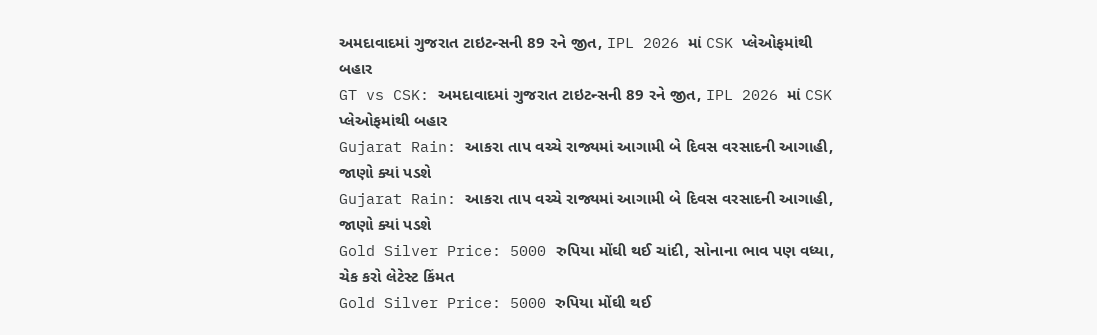અમદાવાદમાં ગુજરાત ટાઇટન્સની 89 રને જીત, IPL 2026 માં CSK પ્લેઓફમાંથી બહાર
GT vs CSK: અમદાવાદમાં ગુજરાત ટાઇટન્સની 89 રને જીત, IPL 2026 માં CSK પ્લેઓફમાંથી બહાર
Gujarat Rain: આકરા તાપ વચ્ચે રાજ્યમાં આગામી બે દિવસ વરસાદની આગાહી, જાણો ક્યાં પડશે
Gujarat Rain: આકરા તાપ વચ્ચે રાજ્યમાં આગામી બે દિવસ વરસાદની આગાહી, જાણો ક્યાં પડશે
Gold Silver Price: 5000 રુપિયા મોંઘી થઈ ચાંદી, સોનાના ભાવ પણ વધ્યા, ચેક કરો લેટેસ્ટ કિંમત
Gold Silver Price: 5000 રુપિયા મોંઘી થઈ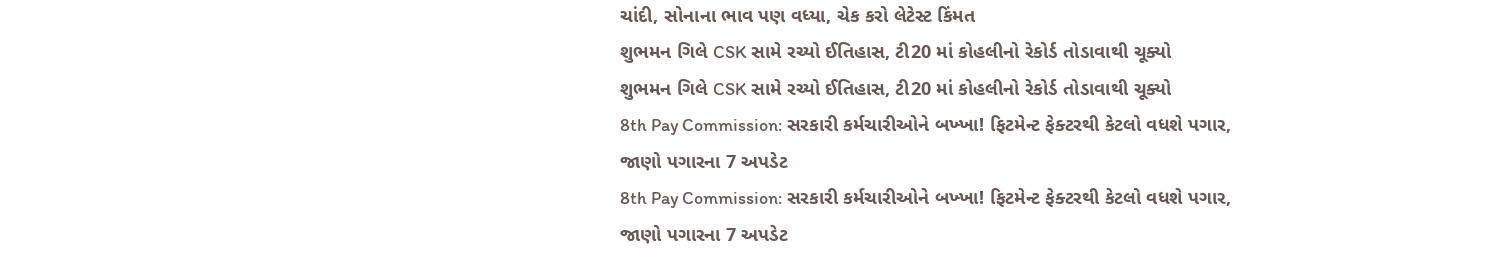ચાંદી, સોનાના ભાવ પણ વધ્યા, ચેક કરો લેટેસ્ટ કિંમત
શુભમન ગિલે CSK સામે રચ્યો ઈતિહાસ, ટી20 માં કોહલીનો રેકોર્ડ તોડાવાથી ચૂક્યો
શુભમન ગિલે CSK સામે રચ્યો ઈતિહાસ, ટી20 માં કોહલીનો રેકોર્ડ તોડાવાથી ચૂક્યો
8th Pay Commission: સરકારી કર્મચારીઓને બખ્ખા! ફિટમેન્ટ ફેક્ટરથી કેટલો વધશે પગાર, જાણો પગારના 7 અપડેટ
8th Pay Commission: સરકારી કર્મચારીઓને બખ્ખા! ફિટમેન્ટ ફેક્ટરથી કેટલો વધશે પગાર, જાણો પગારના 7 અપડેટ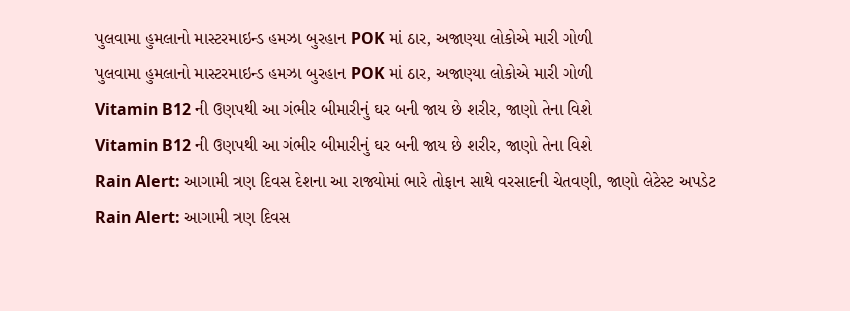પુલવામા હુમલાનો માસ્ટરમાઇન્ડ હમઝા બુરહાન POK માં ઠાર, અજાણ્યા લોકોએ મારી ગોળી
પુલવામા હુમલાનો માસ્ટરમાઇન્ડ હમઝા બુરહાન POK માં ઠાર, અજાણ્યા લોકોએ મારી ગોળી
Vitamin B12 ની ઉણપથી આ ગંભીર બીમારીનું ઘર બની જાય છે શરીર, જાણો તેના વિશે
Vitamin B12 ની ઉણપથી આ ગંભીર બીમારીનું ઘર બની જાય છે શરીર, જાણો તેના વિશે
Rain Alert: આગામી ત્રણ દિવસ દેશના આ રાજ્યોમાં ભારે તોફાન સાથે વરસાદની ચેતવણી, જાણો લેટેસ્ટ અપડેટ
Rain Alert: આગામી ત્રણ દિવસ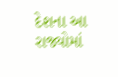દેશના આ રાજ્યોમાં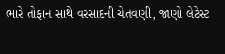ભારે તોફાન સાથે વરસાદની ચેતવણી, જાણો લેટેસ્ટ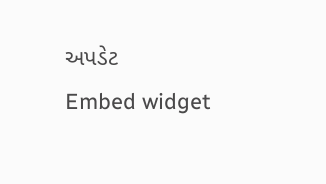અપડેટ
Embed widget